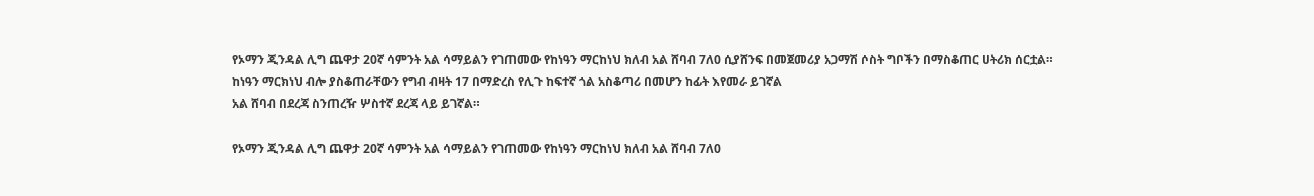የኦማን ጂንዳል ሊግ ጨዋታ 20ኛ ሳምንት አል ሳማይልን የገጠመው የከነዓን ማርከነህ ክለብ አል ሸባብ 7ለ0 ሲያሸንፍ በመጀመሪያ አጋማሽ ሶስት ግቦችን በማስቆጠር ሀትሪክ ሰርቷል።
ከነዓን ማርክነህ ብሎ ያስቆጠራቸውን የግብ ብዛት 17 በማድረስ የሊጉ ከፍተኛ ጎል አስቆጣሪ በመሆን ከፊት እየመራ ይገኛል
አል ሸባብ በደረጃ ስንጠረዥ ሦስተኛ ደረጃ ላይ ይገኛል።

የኦማን ጂንዳል ሊግ ጨዋታ 20ኛ ሳምንት አል ሳማይልን የገጠመው የከነዓን ማርከነህ ክለብ አል ሸባብ 7ለ0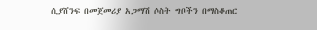ሲያሸንፍ በመጀመሪያ አጋማሽ ሶስት ግቦችን በማስቆጠር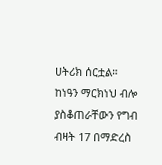ሀትሪክ ሰርቷል።
ከነዓን ማርክነህ ብሎ ያስቆጠራቸውን የግብ ብዛት 17 በማድረስ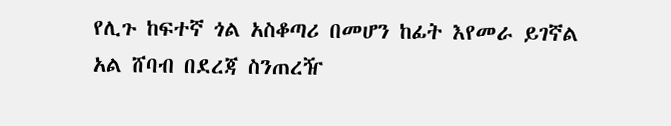የሊጉ ከፍተኛ ጎል አስቆጣሪ በመሆን ከፊት እየመራ ይገኛል
አል ሸባብ በደረጃ ስንጠረዥ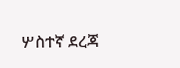ሦስተኛ ደረጃ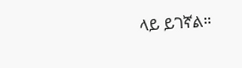ላይ ይገኛል።